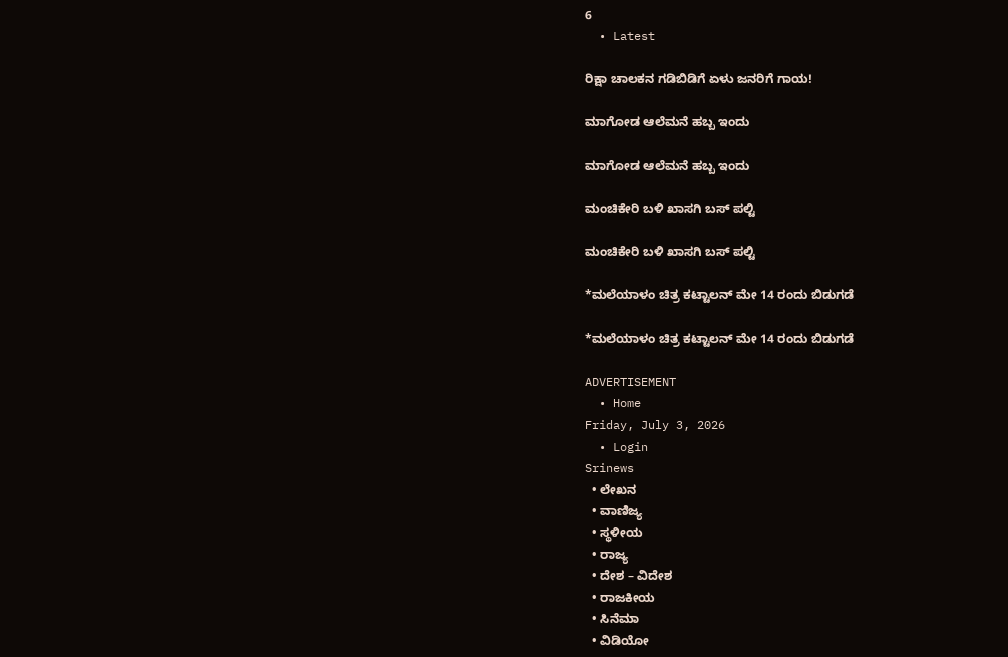6
  • Latest

ರಿಕ್ಷಾ ಚಾಲಕನ ಗಡಿಬಿಡಿಗೆ ಏಳು ಜನರಿಗೆ ಗಾಯ!

ಮಾಗೋಡ ಆಲೆಮನೆ ಹಬ್ಬ ಇಂದು

ಮಾಗೋಡ ಆಲೆಮನೆ ಹಬ್ಬ ಇಂದು

ಮಂಚಿಕೇರಿ‌ ಬಳಿ ಖಾಸಗಿ ಬಸ್ ಪಲ್ಟಿ

ಮಂಚಿಕೇರಿ‌ ಬಳಿ ಖಾಸಗಿ ಬಸ್ ಪಲ್ಟಿ

*ಮಲೆಯಾಳಂ ಚಿತ್ರ ಕಟ್ಟಾಲನ್ ಮೇ 14 ರಂದು ಬಿಡುಗಡೆ

*ಮಲೆಯಾಳಂ ಚಿತ್ರ ಕಟ್ಟಾಲನ್ ಮೇ 14 ರಂದು ಬಿಡುಗಡೆ

ADVERTISEMENT
  • Home
Friday, July 3, 2026
  • Login
Srinews
  • ಲೇಖನ
  • ವಾಣಿಜ್ಯ
  • ಸ್ಥಳೀಯ
  • ರಾಜ್ಯ
  • ದೇಶ – ವಿದೇಶ
  • ರಾಜಕೀಯ
  • ಸಿನೆಮಾ
  • ವಿಡಿಯೋ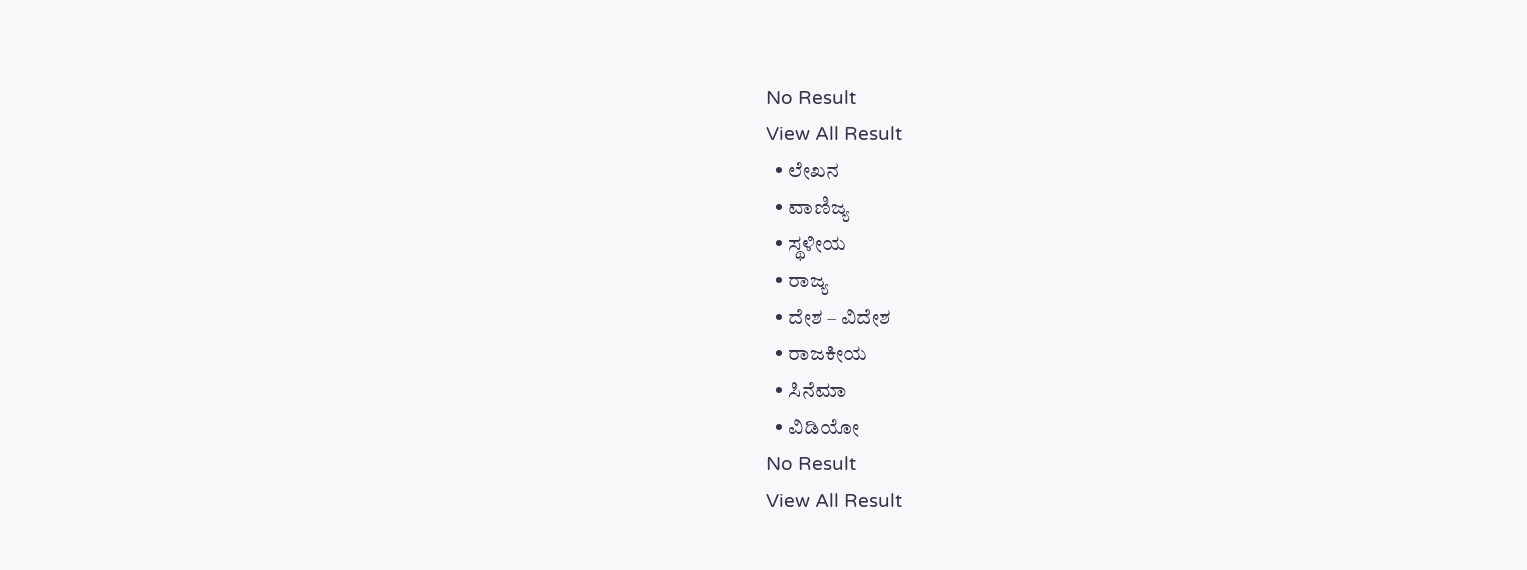No Result
View All Result
  • ಲೇಖನ
  • ವಾಣಿಜ್ಯ
  • ಸ್ಥಳೀಯ
  • ರಾಜ್ಯ
  • ದೇಶ – ವಿದೇಶ
  • ರಾಜಕೀಯ
  • ಸಿನೆಮಾ
  • ವಿಡಿಯೋ
No Result
View All Result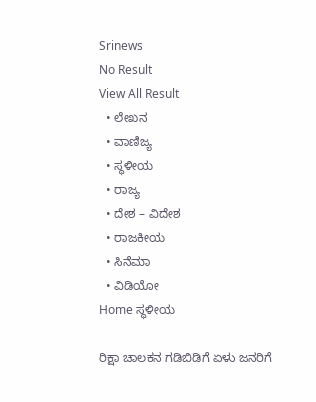Srinews
No Result
View All Result
  • ಲೇಖನ
  • ವಾಣಿಜ್ಯ
  • ಸ್ಥಳೀಯ
  • ರಾಜ್ಯ
  • ದೇಶ – ವಿದೇಶ
  • ರಾಜಕೀಯ
  • ಸಿನೆಮಾ
  • ವಿಡಿಯೋ
Home ಸ್ಥಳೀಯ

ರಿಕ್ಷಾ ಚಾಲಕನ ಗಡಿಬಿಡಿಗೆ ಏಳು ಜನರಿಗೆ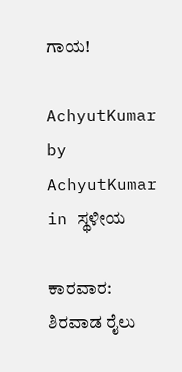ಗಾಯ!

AchyutKumar by AchyutKumar
in ಸ್ಥಳೀಯ

ಕಾರವಾರ: ಶಿರವಾಡ ರೈಲು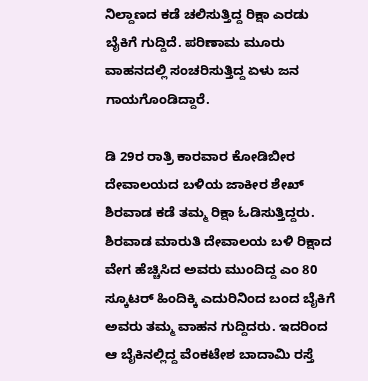ನಿಲ್ದಾಣದ ಕಡೆ ಚಲಿಸುತ್ತಿದ್ದ ರಿಕ್ಷಾ ಎರಡು ಬೈಕಿಗೆ ಗುದ್ದಿದೆ. ಪರಿಣಾಮ ಮೂರು ವಾಹನದಲ್ಲಿ ಸಂಚರಿಸುತ್ತಿದ್ದ ಏಳು ಜನ ಗಾಯಗೊಂಡಿದ್ದಾರೆ.

ಡಿ 29ರ ರಾತ್ರಿ ಕಾರವಾರ ಕೋಡಿಬೀರ ದೇವಾಲಯದ ಬಳಿಯ ಜಾಕೀರ ಶೇಖ್ ಶಿರವಾಡ ಕಡೆ ತಮ್ಮ ರಿಕ್ಷಾ ಓಡಿಸುತ್ತಿದ್ದರು. ಶಿರವಾಡ ಮಾರುತಿ ದೇವಾಲಯ ಬಳಿ ರಿಕ್ಷಾದ ವೇಗ ಹೆಚ್ಚಿಸಿದ ಅವರು ಮುಂದಿದ್ದ ಎಂ 80 ಸ್ಕೂಟರ್ ಹಿಂದಿಕ್ಕಿ ಎದುರಿನಿಂದ ಬಂದ ಬೈಕಿಗೆ ಅವರು ತಮ್ಮ ವಾಹನ ಗುದ್ದಿದರು. ಇದರಿಂದ ಆ ಬೈಕಿನಲ್ಲಿದ್ದ ವೆಂಕಟೇಶ ಬಾದಾಮಿ ರಸ್ತೆ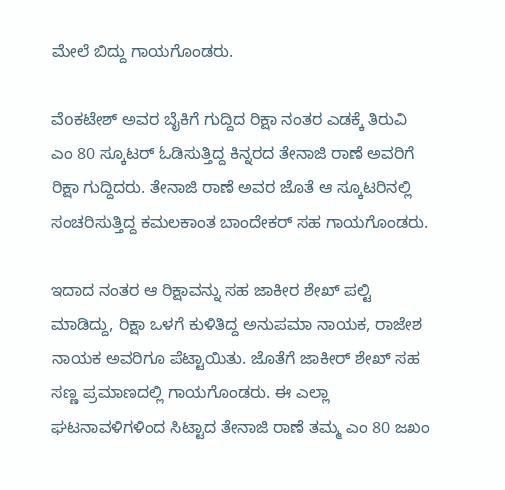ಮೇಲೆ ಬಿದ್ದು ಗಾಯಗೊಂಡರು.

ವೆoಕಟೇಶ್ ಅವರ ಬೈಕಿಗೆ ಗುದ್ದಿದ ರಿಕ್ಷಾ ನಂತರ ಎಡಕ್ಕೆ ತಿರುವಿ ಎಂ 80 ಸ್ಕೂಟರ್ ಓಡಿಸುತ್ತಿದ್ದ ಕಿನ್ನರದ ತೇನಾಜಿ ರಾಣೆ ಅವರಿಗೆ ರಿಕ್ಷಾ ಗುದ್ದಿದರು. ತೇನಾಜಿ ರಾಣೆ ಅವರ ಜೊತೆ ಆ ಸ್ಕೂಟರಿನಲ್ಲಿ ಸಂಚರಿಸುತ್ತಿದ್ದ ಕಮಲಕಾಂತ ಬಾಂದೇಕರ್ ಸಹ ಗಾಯಗೊಂಡರು.

ಇದಾದ ನಂತರ ಆ ರಿಕ್ಷಾವನ್ನು ಸಹ ಜಾಕೀರ ಶೇಖ್ ಪಲ್ಟಿ ಮಾಡಿದ್ದು, ರಿಕ್ಷಾ ಒಳಗೆ ಕುಳಿತಿದ್ದ ಅನುಪಮಾ ನಾಯಕ, ರಾಜೇಶ ನಾಯಕ ಅವರಿಗೂ ಪೆಟ್ಟಾಯಿತು. ಜೊತೆಗೆ ಜಾಕೀರ್ ಶೇಖ್ ಸಹ ಸಣ್ಣ ಪ್ರಮಾಣದಲ್ಲಿ ಗಾಯಗೊಂಡರು. ಈ ಎಲ್ಲಾ ಘಟನಾವಳಿಗಳಿಂದ ಸಿಟ್ಟಾದ ತೇನಾಜಿ ರಾಣೆ ತಮ್ಮ ಎಂ 80 ಜಖಂ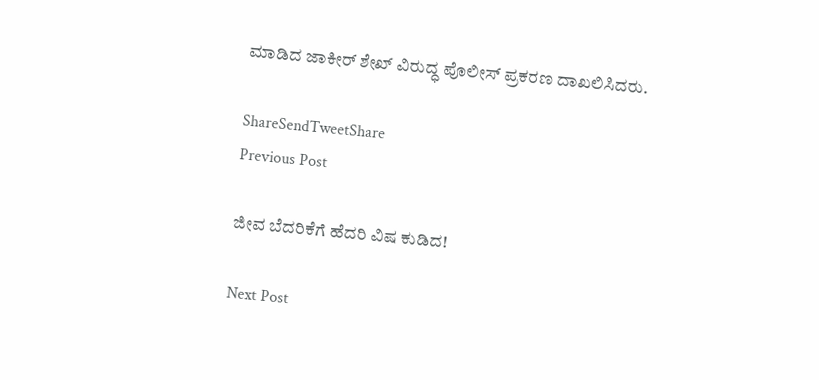ಮಾಡಿದ ಜಾಕೀರ್ ಶೇಖ್ ವಿರುದ್ಧ ಪೊಲೀಸ್ ಪ್ರಕರಣ ದಾಖಲಿಸಿದರು.

ShareSendTweetShare
Previous Post

ಜೀವ ಬೆದರಿಕೆಗೆ ಹೆದರಿ ವಿಷ ಕುಡಿದ!

Next Post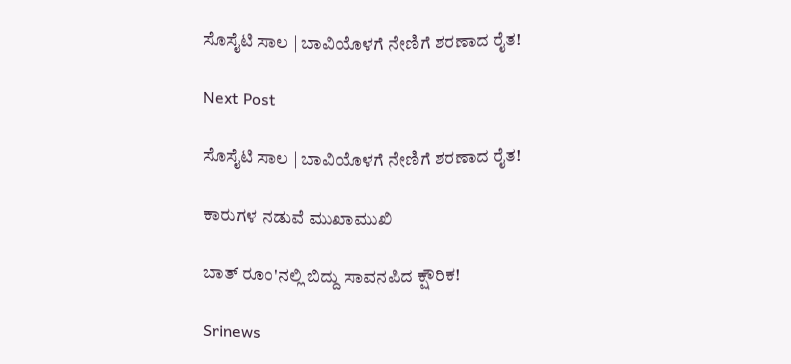ಸೊಸೈಟಿ ಸಾಲ | ಬಾವಿಯೊಳಗೆ ನೇಣಿಗೆ ಶರಣಾದ ರೈತ!

Next Post

ಸೊಸೈಟಿ ಸಾಲ | ಬಾವಿಯೊಳಗೆ ನೇಣಿಗೆ ಶರಣಾದ ರೈತ!

ಕಾರುಗಳ ನಡುವೆ ಮುಖಾಮುಖಿ

ಬಾತ್ ರೂಂ'ನಲ್ಲಿ ಬಿದ್ದು ಸಾವನಪಿದ ಕ್ಷೌರಿಕ!

Srinews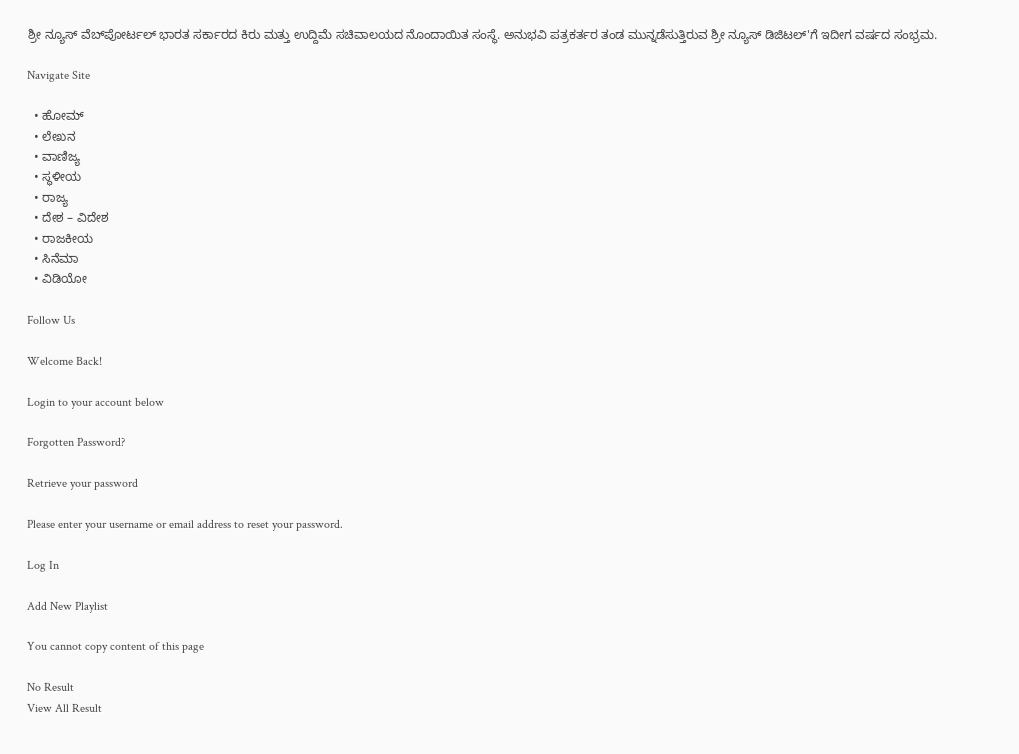ಶ್ರೀ ನ್ಯೂಸ್ ವೆಬ್‌ಪೋರ್ಟಲ್ ಭಾರತ ಸರ್ಕಾರದ ಕಿರು ಮತ್ತು ಉದ್ದಿಮೆ ಸಚಿವಾಲಯದ ನೊಂದಾಯಿತ ಸಂಸ್ಥೆ. ಅನುಭವಿ ಪತ್ರಕರ್ತರ ತಂಡ ಮುನ್ನಡೆಸುತ್ತಿರುವ ಶ್ರೀ ನ್ಯೂಸ್ ಡಿಜಿಟಲ್'ಗೆ ಇದೀಗ ವರ್ಷದ ಸಂಭ್ರಮ.

Navigate Site

  • ಹೋಮ್
  • ಲೇಖನ
  • ವಾಣಿಜ್ಯ
  • ಸ್ಥಳೀಯ
  • ರಾಜ್ಯ
  • ದೇಶ – ವಿದೇಶ
  • ರಾಜಕೀಯ
  • ಸಿನೆಮಾ
  • ವಿಡಿಯೋ

Follow Us

Welcome Back!

Login to your account below

Forgotten Password?

Retrieve your password

Please enter your username or email address to reset your password.

Log In

Add New Playlist

You cannot copy content of this page

No Result
View All Result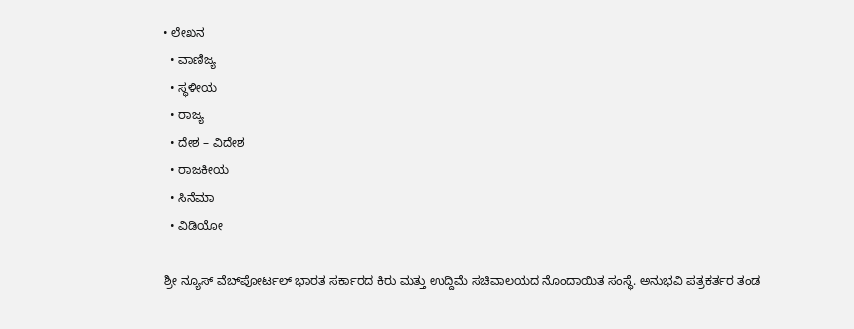• ಲೇಖನ
  • ವಾಣಿಜ್ಯ
  • ಸ್ಥಳೀಯ
  • ರಾಜ್ಯ
  • ದೇಶ – ವಿದೇಶ
  • ರಾಜಕೀಯ
  • ಸಿನೆಮಾ
  • ವಿಡಿಯೋ

ಶ್ರೀ ನ್ಯೂಸ್ ವೆಬ್‌ಪೋರ್ಟಲ್ ಭಾರತ ಸರ್ಕಾರದ ಕಿರು ಮತ್ತು ಉದ್ದಿಮೆ ಸಚಿವಾಲಯದ ನೊಂದಾಯಿತ ಸಂಸ್ಥೆ. ಅನುಭವಿ ಪತ್ರಕರ್ತರ ತಂಡ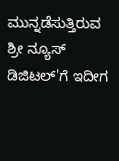ಮುನ್ನಡೆಸುತ್ತಿರುವ ಶ್ರೀ ನ್ಯೂಸ್ ಡಿಜಿಟಲ್'ಗೆ ಇದೀಗ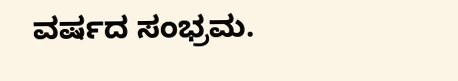ವರ್ಷದ ಸಂಭ್ರಮ.